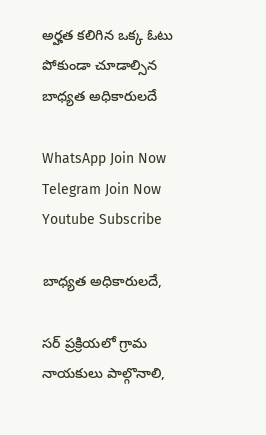అర్హత కలిగిన ఒక్క ఓటు  పోకుండా చూడాల్సిన బాధ్యత అధికారులదే

WhatsApp Join Now
Telegram Join Now
Youtube Subscribe

బాధ్యత అధికారులదే,

సర్ ప్రక్రియలో గ్రామ నాయకులు పాల్గొనాలి,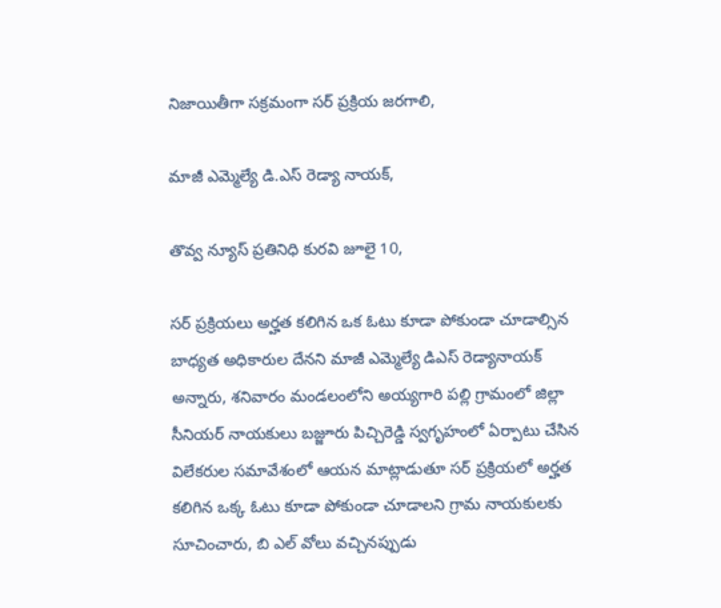నిజాయితీగా సక్రమంగా సర్ ప్రక్రియ జరగాలి,

మాజీ ఎమ్మెల్యే డి.ఎస్ రెడ్యా నాయక్,

తొవ్వ న్యూస్ ప్రతినిధి కురవి జూలై 10,

సర్ ప్రక్రియలు అర్హత కలిగిన ఒక ఓటు కూడా పోకుండా చూడాల్సిన బాధ్యత అధికారుల దేనని మాజీ ఎమ్మెల్యే డిఎస్ రెడ్యానాయక్ అన్నారు, శనివారం మండలంలోని అయ్యగారి పల్లి గ్రామంలో జిల్లా సీనియర్ నాయకులు బజ్జూరు పిచ్చిరెడ్డి స్వగృహంలో ఏర్పాటు చేసిన విలేకరుల సమావేశంలో ఆయన మాట్లాడుతూ సర్ ప్రక్రియలో అర్హత కలిగిన ఒక్క ఓటు కూడా పోకుండా చూడాలని గ్రామ నాయకులకు సూచించారు, బి ఎల్ వోలు వచ్చినప్పుడు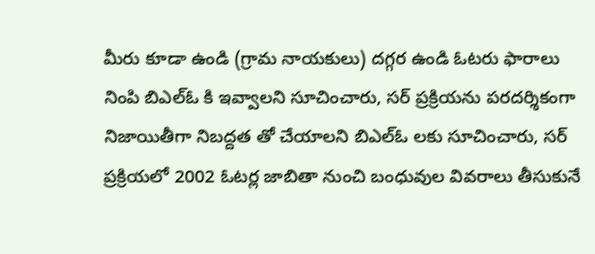మీరు కూడా ఉండి (గ్రామ నాయకులు) దగ్గర ఉండి ఓటరు ఫారాలు నింపి బిఎల్ఓ కి ఇవ్వాలని సూచించారు, సర్ ప్రక్రియను పరదర్శికంగా నిజాయితీగా నిబద్దత తో చేయాలని బిఎల్ఓ లకు సూచించారు, సర్ ప్రక్రియలో 2002 ఓటర్ల జాబితా నుంచి బంధువుల వివరాలు తీసుకునే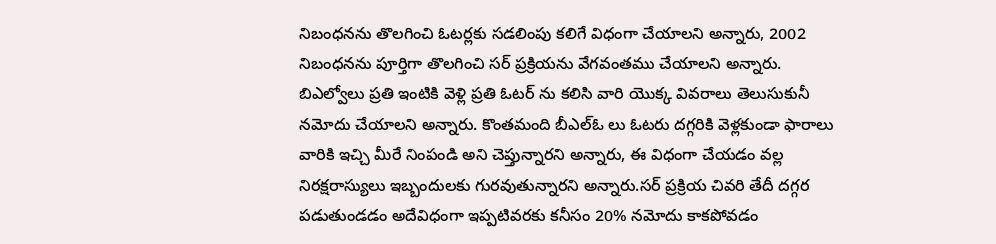నిబంధనను తొలగించి ఓటర్లకు సడలింపు కలిగే విధంగా చేయాలని అన్నారు, 2002 నిబంధనను పూర్తిగా తొలగించి సర్ ప్రక్రియను వేగవంతము చేయాలని అన్నారు. బిఎల్వోలు ప్రతి ఇంటికి వెళ్లి ప్రతి ఓటర్ ను కలిసి వారి యొక్క వివరాలు తెలుసుకునీ నమోదు చేయాలని అన్నారు. కొంతమంది బీఎల్ఓ లు ఓటరు దగ్గరికి వెళ్లకుండా ఫారాలు వారికి ఇచ్చి మీరే నింపండి అని చెప్తున్నారని అన్నారు, ఈ విధంగా చేయడం వల్ల నిరక్షరాస్యులు ఇబ్బందులకు గురవుతున్నారని అన్నారు.సర్ ప్రక్రియ చివరి తేదీ దగ్గర పడుతుండడం అదేవిధంగా ఇప్పటివరకు కనీసం 20% నమోదు కాకపోవడం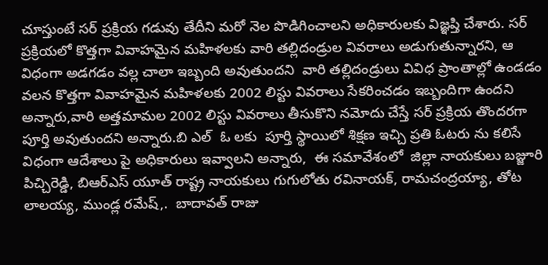చూస్తుంటే సర్ ప్రక్రియ గడువు తేదీని మరో నెల పొడిగించాలని అధికారులకు విజ్ఞప్తి చేశారు. సర్ ప్రక్రియలో కొత్తగా వివాహమైన మహిళలకు వారి తల్లిదండ్రుల వివరాలు అడుగుతున్నారని, ఆ విధంగా అడగడం వల్ల చాలా ఇబ్బంది అవుతుందని  వారి తల్లిదండ్రులు వివిధ ప్రాంతాల్లో ఉండడం వలన కొత్తగా వివాహమైన మహిళలకు 2002 లిస్టు వివరాలు సేకరించడం ఇబ్బందిగా ఉందని అన్నారు,వారి అత్తమామల 2002 లిస్టు వివరాలు తీసుకొని నమోదు చేస్తే సర్ ప్రక్రియ తొందరగా పూర్తి అవుతుందని అన్నారు.బి ఎల్  ఓ లకు  పూర్తి స్థాయిలో శిక్షణ ఇచ్చి ప్రతి ఓటరు ను కలిసే విధంగా ఆదేశాలు పై అధికారులు ఇవ్వాలని అన్నారు,  ఈ సమావేశంలో  జిల్లా నాయకులు బజ్జూరి పిచ్చిరెడ్డి, బిఆర్ఎస్ యూత్ రాష్ట్ర నాయకులు గుగులోతు రవినాయక్, రామచంద్రయ్యా, తోట లాలయ్య, ముండ్ల రమేష్,.  బాదావత్ రాజు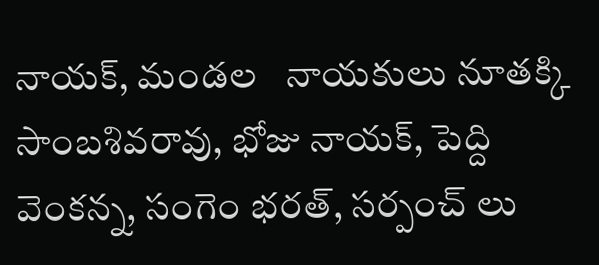నాయక్, మండల   నాయకులు నూతక్కి సాంబశివరావు, భోజు నాయక్, పెద్ది వెంకన్న, సంగెం భరత్, సర్పంచ్ లు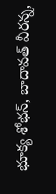భూక్య శోభన్, బాదావత్ వీరన్న,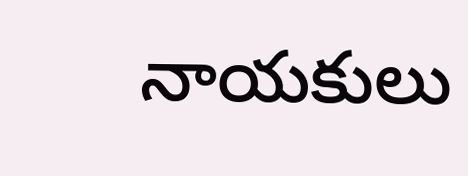నాయకులు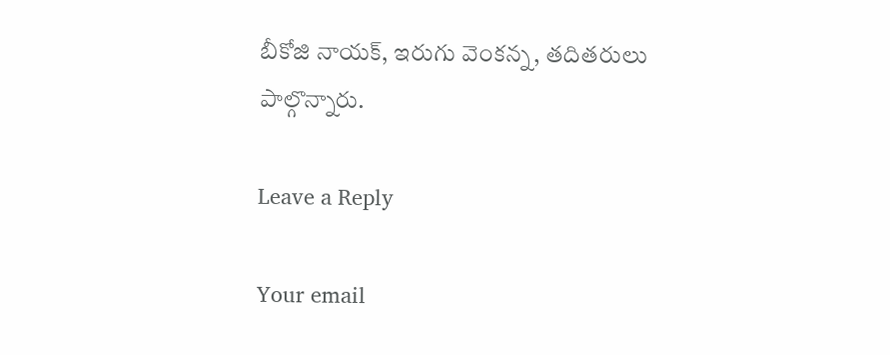బీకోజి నాయక్, ఇరుగు వెంకన్న, తదితరులు పాల్గొన్నారు.

Leave a Reply

Your email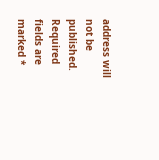address will not be published. Required fields are marked *